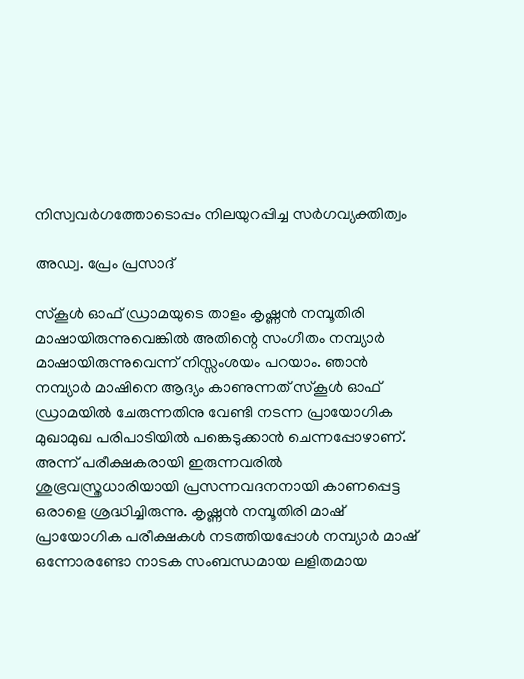നിസ്വവർഗത്തോടൊപ്പം നിലയുറപ്പിച്ച സർഗവ്യക്തിത്വം

അഡ്വ. പ്രേം പ്രസാദ്‌

സ്കൂൾ ഓഫ് ഡ്രാമയുടെ താളം കൃഷ്ണൻ നമ്പൂതിരി മാഷായിരുന്നുവെങ്കിൽ അതിന്റെ സംഗീതം നമ്പ്യാർ മാഷായിരുന്നുവെന്ന് നിസ്സംശയം പറയാം. ഞാൻ നമ്പ്യാർ മാഷിനെ ആദ്യം കാണുന്നത് സ്കൂൾ ഓഫ് ഡ്രാമയിൽ ചേരുന്നതിനു വേണ്ടി നടന്ന പ്രായോഗിക മുഖാമുഖ പരിപാടിയിൽ പങ്കെടുക്കാൻ ചെന്നപ്പോഴാണ്. അന്ന് പരീക്ഷകരായി ഇരുന്നവരിൽ ശുഭ്രവസ്ത്രധാരിയായി പ്രസന്നവദനനായി കാണപ്പെട്ട ഒരാളെ ശ്രദ്ധിച്ചിരുന്നു. കൃഷ്ണൻ നമ്പൂതിരി മാഷ് പ്രായോഗിക പരീക്ഷകൾ നടത്തിയപ്പോൾ നമ്പ്യാർ മാഷ് ഒന്നോരണ്ടോ നാടക സംബന്ധമായ ലളിതമായ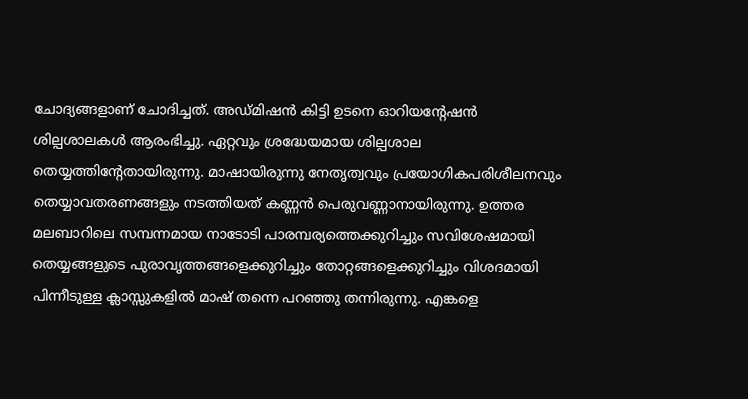ചോദ്യങ്ങളാണ് ചോദിച്ചത്. അഡ്മിഷൻ കിട്ടി ഉടനെ ഓറിയന്റേഷൻ ശില്പശാലകൾ ആരംഭിച്ചു. ഏറ്റവും ശ്രദ്ധേയമായ ശില്പശാല തെയ്യത്തിന്റേതായിരുന്നു. മാഷായിരുന്നു നേതൃത്വവും പ്രയോഗികപരിശീലനവും തെയ്യാവതരണങ്ങളും നടത്തിയത് കണ്ണൻ പെരുവണ്ണാനായിരുന്നു. ഉത്തര മലബാറിലെ സമ്പന്നമായ നാടോടി പാരമ്പര്യത്തെക്കുറിച്ചും സവിശേഷമായി തെയ്യങ്ങളുടെ പുരാവൃത്തങ്ങളെക്കുറിച്ചും തോറ്റങ്ങളെക്കുറിച്ചും വിശദമായി പിന്നീടുള്ള ക്ലാസ്സുകളിൽ മാഷ് തന്നെ പറഞ്ഞു തന്നിരുന്നു. എങ്കളെ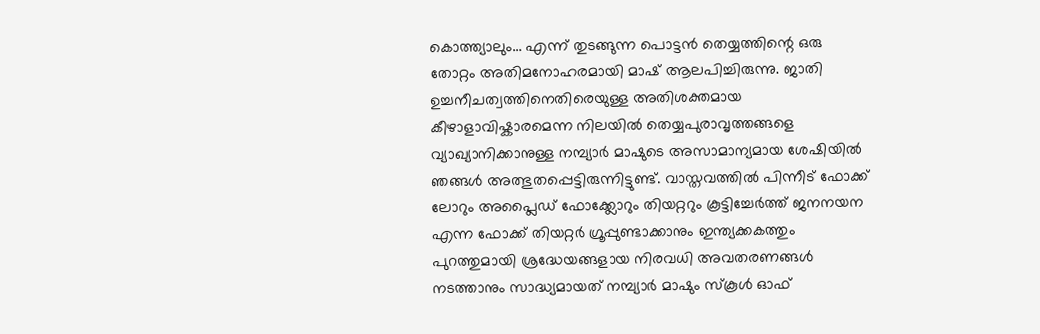കൊത്ത്യാലും… എന്ന് തുടങ്ങുന്ന പൊട്ടൻ തെയ്യത്തിന്റെ ഒരു തോറ്റം അതിമനോഹരമായി മാഷ് ആലപിച്ചിരുന്നു. ജാതി ഉച്ചനീചത്വത്തിനെതിരെയുള്ള അതിശക്തമായ കീഴാളാവിഷ്കാരമെന്ന നിലയിൽ തെയ്യപുരാവൃത്തങ്ങളെ വ്യാഖ്യാനിക്കാനുള്ള നമ്പ്യാർ മാഷുടെ അസാമാന്യമായ ശേഷിയിൽ ഞങ്ങൾ അത്ഭുതപ്പെട്ടിരുന്നിട്ടുണ്ട്. വാസ്തവത്തിൽ പിന്നീട് ഫോക്ക് ലോറും അപ്ലൈഡ് ഫോക്ക്ലോറും തിയറ്ററും കൂട്ടിച്ചേർത്ത് ജനനയന എന്ന ഫോക്ക് തിയറ്റർ ഗ്രൂപ്പുണ്ടാക്കാനും ഇന്ത്യക്കകത്തും പുറത്തുമായി ശ്രദ്ധേയങ്ങളായ നിരവധി അവതരണങ്ങൾ നടത്താനും സാദ്ധ്യമായത് നമ്പ്യാർ മാഷും സ്കൂൾ ഓഫ്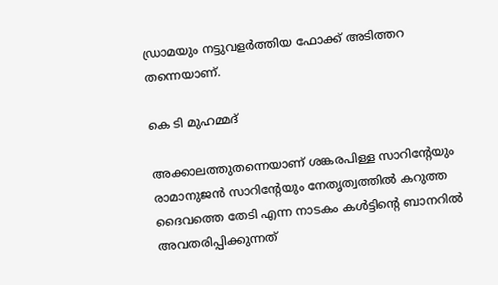ഡ്രാമയും നട്ടുവളർത്തിയ ഫോക്ക് അടിത്തറ തന്നെയാണ്.

കെ ടി മുഹമ്മദ്‌

അക്കാലത്തുതന്നെയാണ് ശങ്കരപിള്ള സാറിന്റേയും രാമാനുജൻ സാറിന്റേയും നേതൃത്വത്തിൽ കറുത്ത ദൈവത്തെ തേടി എന്ന നാടകം കൾട്ടിന്റെ ബാനറിൽ അവതരിപ്പിക്കുന്നത്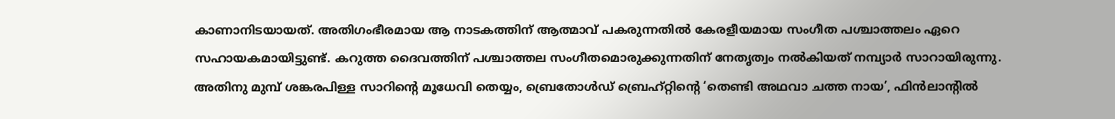കാണാനിടയായത്. അതിഗംഭീരമായ ആ നാടകത്തിന് ആത്മാവ് പകരുന്നതിൽ കേരളീയമായ സംഗീത പശ്ചാത്തലം ഏറെ സഹായകമായിട്ടുണ്ട്. കറുത്ത ദൈവത്തിന് പശ്ചാത്തല സംഗീതമൊരുക്കുന്നതിന് നേതൃത്വം നൽകിയത് നമ്പ്യാർ സാറായിരുന്നു. അതിനു മുമ്പ് ശങ്കരപിള്ള സാറിന്റെ മൂധേവി തെയ്യം, ബ്രെതോൾഡ് ബ്രെഹ്റ്റിന്റെ ‘തെണ്ടി അഥവാ ചത്ത നായ’, ഫിൻലാന്റിൽ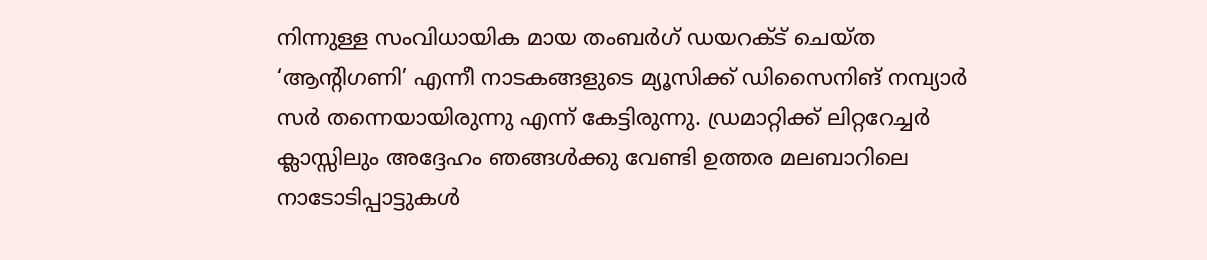നിന്നുള്ള സംവിധായിക മായ തംബർഗ് ഡയറക്ട് ചെയ്ത ‘ആന്റിഗണി’ എന്നീ നാടകങ്ങളുടെ മ്യൂസിക്ക് ഡിസൈനിങ്‌ നമ്പ്യാർ സർ തന്നെയായിരുന്നു എന്ന് കേട്ടിരുന്നു. ഡ്രമാറ്റിക്ക് ലിറ്ററേച്ചർ ക്ലാസ്സിലും അദ്ദേഹം ഞങ്ങൾക്കു വേണ്ടി ഉത്തര മലബാറിലെ നാടോടിപ്പാട്ടുകൾ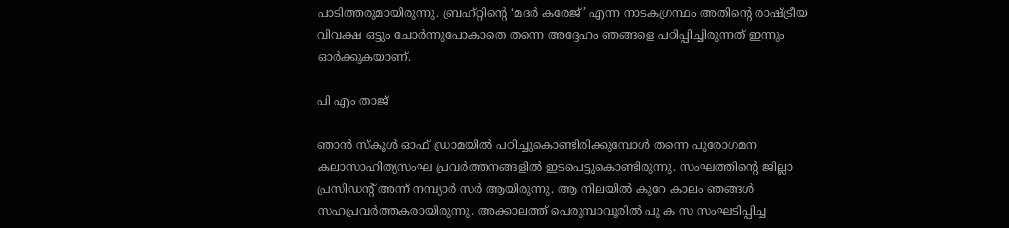പാടിത്തരുമായിരുന്നു. ബ്രഹ്റ്റിന്റെ ‘മദർ കരേജ്’ എന്ന നാടകഗ്രന്ഥം അതിന്റെ രാഷ്ട്രീയ വിവക്ഷ ഒട്ടും ചോർന്നുപോകാതെ തന്നെ അദ്ദേഹം ഞങ്ങളെ പഠിപ്പിച്ചിരുന്നത് ഇന്നും ഓർക്കുകയാണ്.

പി എം താജ്‌

ഞാൻ സ്കൂൾ ഓഫ് ഡ്രാമയിൽ പഠിച്ചുകൊണ്ടിരിക്കുമ്പോൾ തന്നെ പുരോഗമന കലാസാഹിത്യസംഘ പ്രവർത്തനങ്ങളിൽ ഇടപെട്ടുകൊണ്ടിരുന്നു. സംഘത്തിന്റെ ജില്ലാ പ്രസിഡന്റ്‌ അന്ന് നമ്പ്യാർ സർ ആയിരുന്നു. ആ നിലയിൽ കുറേ കാലം ഞങ്ങൾ സഹപ്രവർത്തകരായിരുന്നു. അക്കാലത്ത് പെരുമ്പാവൂരിൽ പു ക സ സംഘടിപ്പിച്ച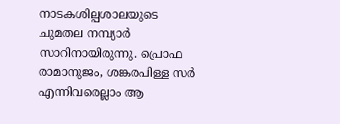നാടകശില്പശാലയുടെ ചുമതല നമ്പ്യാർ സാറിനായിരുന്നു. പ്രൊഫ രാമാനുജം, ശങ്കരപിള്ള സർ എന്നിവരെല്ലാം ആ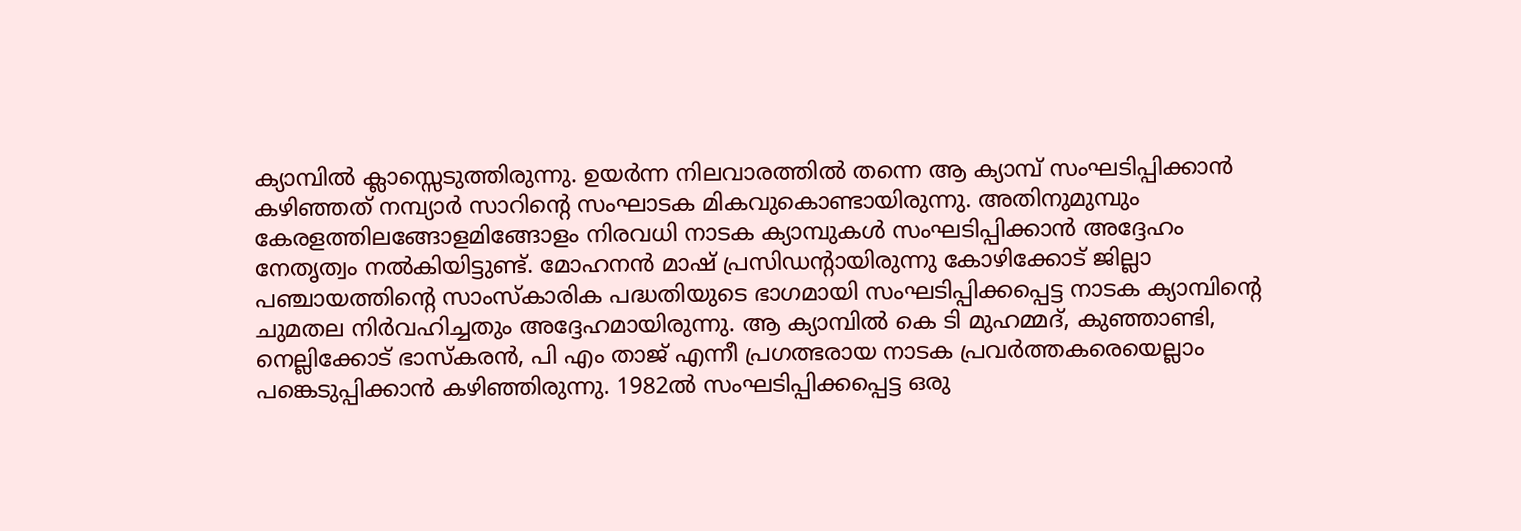ക്യാമ്പിൽ ക്ലാസ്സെടുത്തിരുന്നു. ഉയർന്ന നിലവാരത്തിൽ തന്നെ ആ ക്യാമ്പ് സംഘടിപ്പിക്കാൻ കഴിഞ്ഞത് നമ്പ്യാർ സാറിന്റെ സംഘാടക മികവുകൊണ്ടായിരുന്നു. അതിനുമുമ്പും കേരളത്തിലങ്ങോളമിങ്ങോളം നിരവധി നാടക ക്യാമ്പുകൾ സംഘടിപ്പിക്കാൻ അദ്ദേഹം നേതൃത്വം നൽകിയിട്ടുണ്ട്. മോഹനൻ മാഷ് പ്രസിഡന്റായിരുന്നു കോഴിക്കോട് ജില്ലാ പഞ്ചായത്തിന്റെ സാംസ്കാരിക പദ്ധതിയുടെ ഭാഗമായി സംഘടിപ്പിക്കപ്പെട്ട നാടക ക്യാമ്പിന്റെ ചുമതല നിർവഹിച്ചതും അദ്ദേഹമായിരുന്നു. ആ ക്യാമ്പിൽ കെ ടി മുഹമ്മദ്, കുഞ്ഞാണ്ടി, നെല്ലിക്കോട് ഭാസ്കരൻ, പി എം താജ് എന്നീ പ്രഗത്ഭരായ നാടക പ്രവർത്തകരെയെല്ലാം പങ്കെടുപ്പിക്കാൻ കഴിഞ്ഞിരുന്നു. 1982ൽ സംഘടിപ്പിക്കപ്പെട്ട ഒരു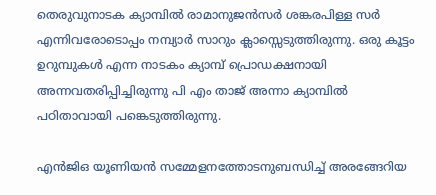തെരുവുനാടക ക്യാമ്പിൽ രാമാനുജൻസർ ശങ്കരപിള്ള സർ എന്നിവരോടൊപ്പം നമ്പ്യാർ സാറും ക്ലാസ്സെടുത്തിരുന്നു. ഒരു കൂട്ടം ഉറുമ്പുകൾ എന്ന നാടകം ക്യാമ്പ് പ്രൊഡക്ഷനായി അന്നവതരിപ്പിച്ചിരുന്നു പി എം താജ് അന്നാ ക്യാമ്പിൽ പഠിതാവായി പങ്കെടുത്തിരുന്നു.

എൻജിഒ യൂണിയൻ സമ്മേളനത്തോടനുബന്ധിച്ച്‌ അരങ്ങേറിയ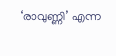‘രാവുണ്ണി’ എന്ന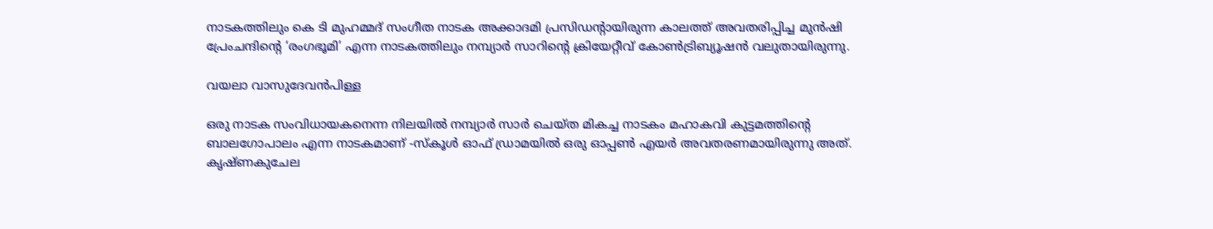നാടകത്തിലും കെ ടി മുഹമ്മദ് സംഗീത നാടക അക്കാദമി പ്രസിഡന്റായിരുന്ന കാലത്ത് അവതരിപ്പിച്ച മുൻഷി പ്രേംചന്ദിന്റെ ‘രംഗഭൂമി’ എന്ന നാടകത്തിലും നമ്പ്യാർ സാറിന്റെ ക്രിയേറ്റീവ് കോൺട്രിബ്യൂഷൻ വലുതായിരുന്നു.

വയലാ വാസുദേവൻപിള്ള

ഒരു നാടക സംവിധായകനെന്ന നിലയിൽ നമ്പ്യാർ സാർ ചെയ്ത മികച്ച നാടകം മഹാകവി കുട്ടമത്തിന്റെ ബാലഗോപാലം എന്ന നാടകമാണ് -സ്കൂൾ ഓഫ് ഡ്രാമയിൽ ഒരു ഓപ്പൺ എയർ അവതരണമായിരുന്നു അത്. കൃഷ്ണകുചേല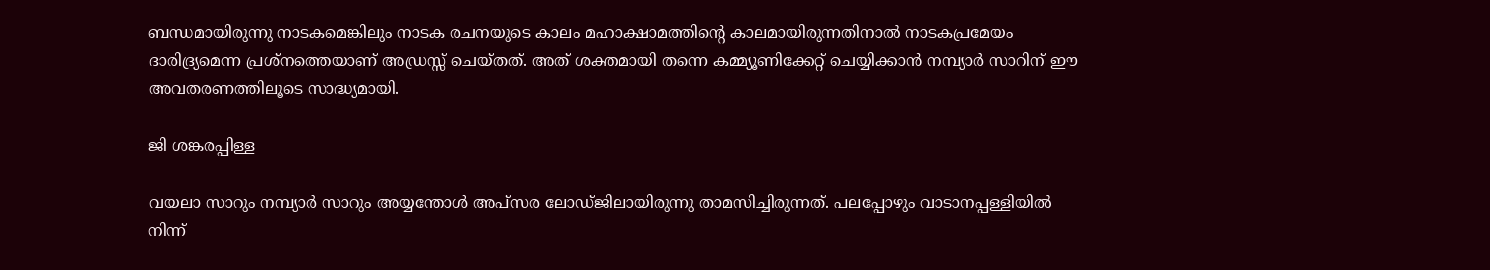ബന്ധമായിരുന്നു നാടകമെങ്കിലും നാടക രചനയുടെ കാലം മഹാക്ഷാമത്തിന്റെ കാലമായിരുന്നതിനാൽ നാടകപ്രമേയം ദാരിദ്ര്യമെന്ന പ്രശ്നത്തെയാണ് അഡ്രസ്സ് ചെയ്തത്. അത് ശക്തമായി തന്നെ കമ്മ്യൂണിക്കേറ്റ് ചെയ്യിക്കാൻ നമ്പ്യാർ സാറിന് ഈ അവതരണത്തിലൂടെ സാദ്ധ്യമായി.

ജി ശങ്കരപ്പിള്ള

വയലാ സാറും നമ്പ്യാർ സാറും അയ്യന്തോൾ അപ്സര ലോഡ്ജിലായിരുന്നു താമസിച്ചിരുന്നത്. പലപ്പോഴും വാടാനപ്പള്ളിയിൽ നിന്ന്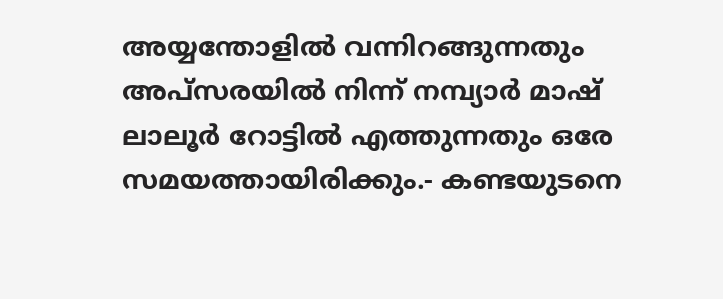അയ്യന്തോളിൽ വന്നിറങ്ങുന്നതും അപ്സരയിൽ നിന്ന് നമ്പ്യാർ മാഷ് ലാലൂർ റോട്ടിൽ എത്തുന്നതും ഒരേ സമയത്തായിരിക്കും.- കണ്ടയുടനെ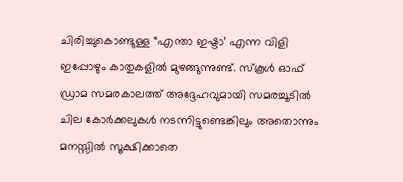ചിരിച്ചുകൊണ്ടുള്ള “എന്താ ഇഷ്ടാ’ എന്ന വിളി ഇപ്പോഴും കാതുകളിൽ മുഴങ്ങുന്നുണ്ട്. സ്കൂൾ ഓഫ് ഡ്രാമ സമരകാലത്ത് അദ്ദേഹവുമായി സമരച്ചൂടിൽ ചില കോർക്കലുകൾ നടന്നിട്ടുണ്ടെങ്കിലും അതൊന്നും മനസ്സിൽ സൂക്ഷിക്കാതെ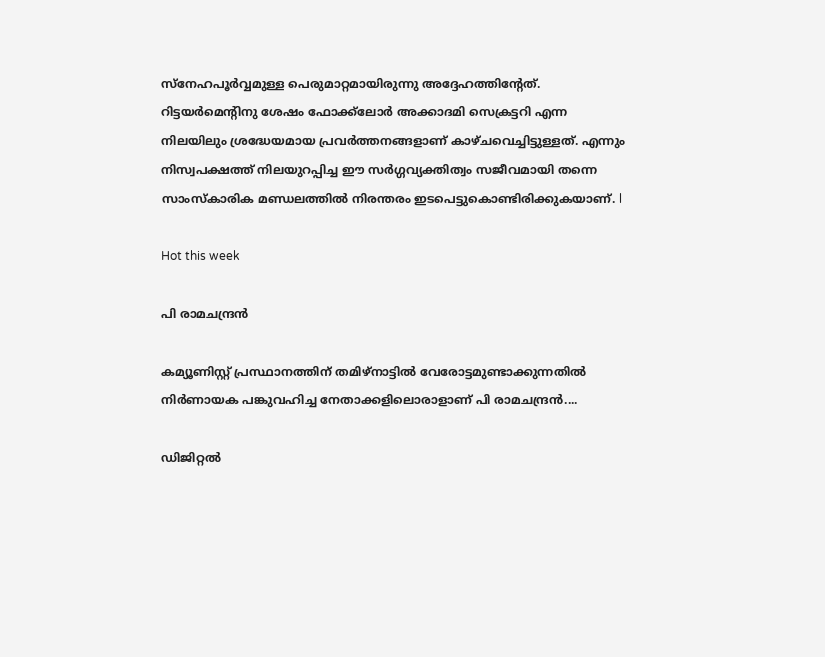സ്നേഹപൂർവ്വമുള്ള പെരുമാറ്റമായിരുന്നു അദ്ദേഹത്തിന്റേത്. റിട്ടയർമെന്റിനു ശേഷം ഫോക്ക്ലോർ അക്കാദമി സെക്രട്ടറി എന്ന നിലയിലും ശ്രദ്ധേയമായ പ്രവർത്തനങ്ങളാണ് കാഴ്ചവെച്ചിട്ടുള്ളത്. എന്നും നിസ്വപക്ഷത്ത് നിലയുറപ്പിച്ച ഈ സർഗ്ഗവ്യക്തിത്വം സജീവമായി തന്നെ സാംസ്കാരിക മണ്ഡലത്തിൽ നിരന്തരം ഇടപെട്ടുകൊണ്ടിരിക്കുകയാണ്. l

Hot this week

പി രാമചന്ദ്രൻ

കമ്യൂണിസ്റ്റ്‌ പ്രസ്ഥാനത്തിന്‌ തമിഴ്‌നാട്ടിൽ വേരോട്ടമുണ്ടാക്കുന്നതിൽ നിർണായക പങ്കുവഹിച്ച നേതാക്കളിലൊരാളാണ്‌ പി രാമചന്ദ്രൻ....

ഡിജിറ്റൽ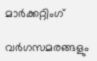മാർക്കറ്റിംഗ്

വർഗസമരങ്ങളും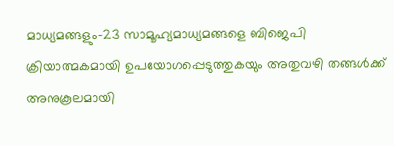മാധ്യമങ്ങളും-23 സാമൂഹ്യമാധ്യമങ്ങളെ ബിജെപി ക്രിയാത്മകമായി ഉപയോഗപ്പെടുത്തുകയും അതുവഴി തങ്ങൾക്ക് അനുകൂലമായി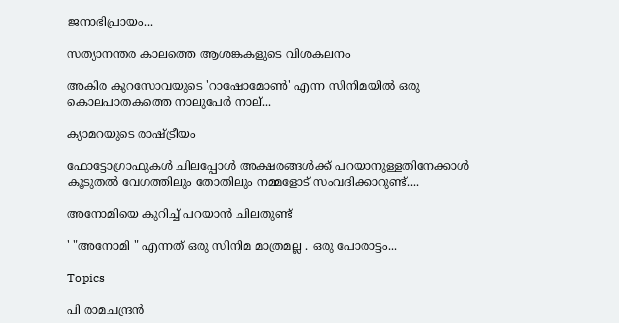ജനാഭിപ്രായം...

സത്യാനന്തര കാലത്തെ ആശങ്കകളുടെ വിശകലനം

അകിര കുറസോവയുടെ 'റാഷോമോൺ' എന്ന സിനിമയിൽ ഒരു കൊലപാതകത്തെ നാലുപേർ നാല്...

ക്യാമറയുടെ രാഷ്‌ട്രീയം

ഫോട്ടോഗ്രാഫുകൾ ചിലപ്പോൾ അക്ഷരങ്ങൾക്ക്‌ പറയാനുള്ളതിനേക്കാൾ കൂടുതൽ വേഗത്തിലും തോതിലും നമ്മളോട്‌ സംവദിക്കാറുണ്ട്‌....

അനോമിയെ കുറിച്ച് പറയാൻ ചിലതുണ്ട്

' "അനോമി " എന്നത് ഒരു സിനിമ മാത്രമല്ല . ഒരു പോരാട്ടം...

Topics

പി രാമചന്ദ്രൻ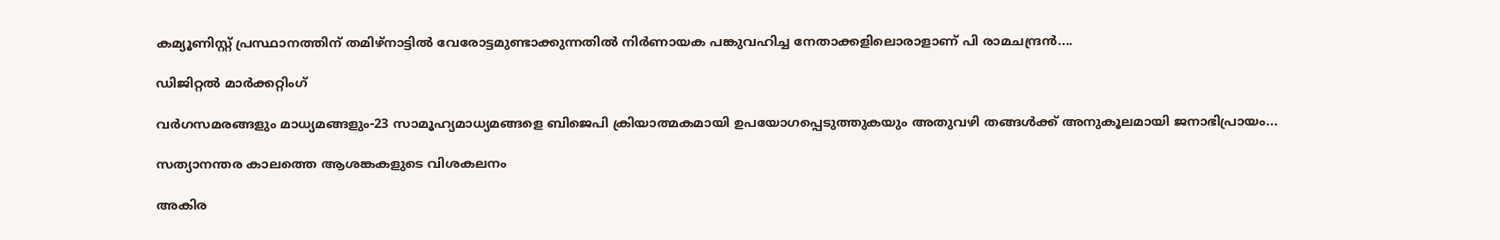കമ്യൂണിസ്റ്റ്‌ പ്രസ്ഥാനത്തിന്‌ തമിഴ്‌നാട്ടിൽ വേരോട്ടമുണ്ടാക്കുന്നതിൽ നിർണായക പങ്കുവഹിച്ച നേതാക്കളിലൊരാളാണ്‌ പി രാമചന്ദ്രൻ....

ഡിജിറ്റൽ മാർക്കറ്റിംഗ്

വർഗസമരങ്ങളും മാധ്യമങ്ങളും-23 സാമൂഹ്യമാധ്യമങ്ങളെ ബിജെപി ക്രിയാത്മകമായി ഉപയോഗപ്പെടുത്തുകയും അതുവഴി തങ്ങൾക്ക് അനുകൂലമായി ജനാഭിപ്രായം...

സത്യാനന്തര കാലത്തെ ആശങ്കകളുടെ വിശകലനം

അകിര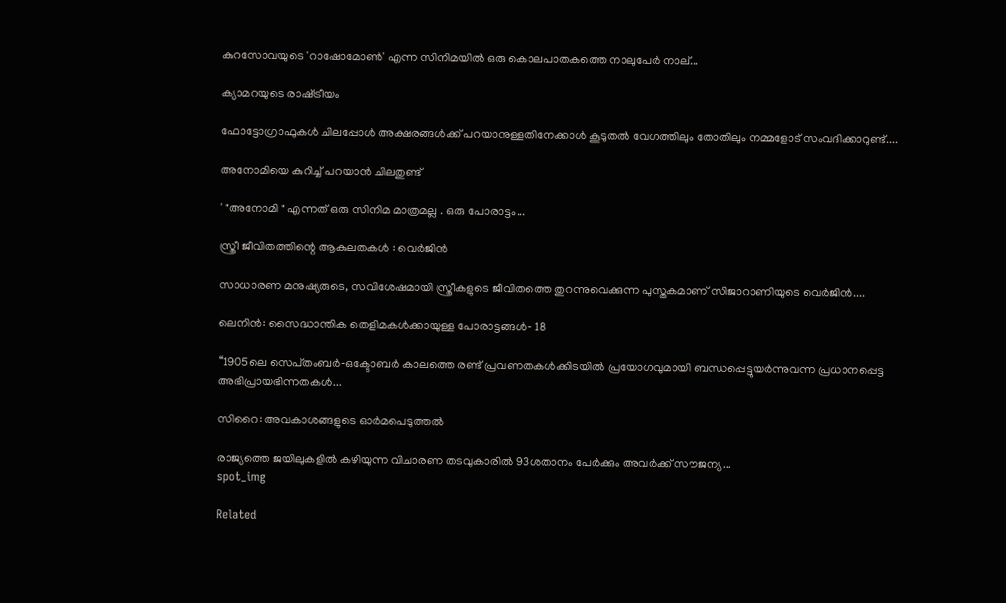കുറസോവയുടെ 'റാഷോമോൺ' എന്ന സിനിമയിൽ ഒരു കൊലപാതകത്തെ നാലുപേർ നാല്...

ക്യാമറയുടെ രാഷ്‌ട്രീയം

ഫോട്ടോഗ്രാഫുകൾ ചിലപ്പോൾ അക്ഷരങ്ങൾക്ക്‌ പറയാനുള്ളതിനേക്കാൾ കൂടുതൽ വേഗത്തിലും തോതിലും നമ്മളോട്‌ സംവദിക്കാറുണ്ട്‌....

അനോമിയെ കുറിച്ച് പറയാൻ ചിലതുണ്ട്

' "അനോമി " എന്നത് ഒരു സിനിമ മാത്രമല്ല . ഒരു പോരാട്ടം...

സ്ത്രീ ജീവിതത്തിന്റെ ആകുലതകൾ : വെർജിൻ

സാധാരണ മനുഷ്യരുടെ, സവിശേഷമായി സ്ത്രീകളുടെ ജീവിതത്തെ തുറന്നുവെക്കുന്ന പുസ്തകമാണ് സിജാറാണിയുടെ വെർജിൻ....

ലെനിൻ: സൈദ്ധാന്തിക തെളിമകൾക്കായുള്ള പോരാട്ടങ്ങൾ‐ 18

‘‘1905ലെ സെപ്‌തംബർ‐ഒക്ടോബർ കാലത്തെ രണ്ട്‌ പ്രവണതകൾക്കിടയിൽ പ്രയോഗവുമായി ബന്ധപ്പെട്ടുയർന്നുവന്ന പ്രധാനപ്പെട്ട അഭിപ്രായഭിന്നതകൾ...

സിറൈ: അവകാശങ്ങളുടെ ഓർമപെടുത്തൽ

രാജ്യത്തെ ജയിലുകളിൽ കഴിയുന്ന വിചാരണ തടവുകാരിൽ 93ശതാനം പേർക്കും അവർക്ക്‌ സ‍ൗജന്യ...
spot_img

Related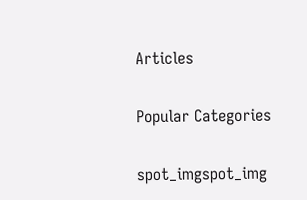Articles

Popular Categories

spot_imgspot_img